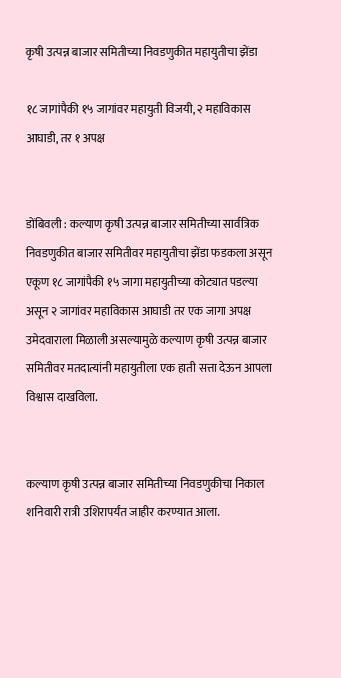कृषी उत्पन्न बाजार समितीच्या निवडणुकीत महायुतीचा झेंडा

१८ जागांपैकी १५ जागांवर महायुती विजयी, २ महाविकास आघाडी, तर १ अपक्ष


डोंबिवली : कल्याण कृषी उत्पन्न बाजार समितीच्या सार्वत्रिक निवडणुकीत बाजार समितीवर महायुतीचा झेंडा फडकला असून एकूण १८ जागांपैकी १५ जागा महायुतीच्या कोट्यात पडल्या असून २ जागांवर महाविकास आघाडी तर एक जागा अपक्ष उमेदवाराला मिळाली असल्यामुळे कल्याण कृषी उत्पन्न बाजार समितीवर मतदात्यांनी महायुतीला एक हाती सत्ता देऊन आपला विश्वास दाखविला.


कल्याण कृषी उत्पन्न बाजार समितीच्या निवडणुकीचा निकाल शनिवारी रात्री उशिरापर्यंत जाहीर करण्यात आला.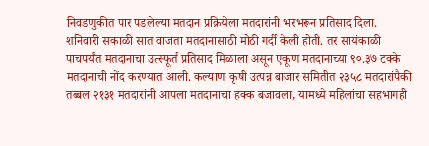निवडणुकीत पार पडलेल्या मतदान प्रक्रियेला मतदारांनी भरभरून प्रतिसाद दिला. शनिवारी सकाळी सात वाजता मतदानासाठी मोठी गर्दी केली होती. तर सायंकाळी पाचपर्यंत मतदानाचा उत्स्फूर्त प्रतिसाद मिळाला असून एकूण मतदानाच्या ९०.३७ टक्के मतदानाची नोंद करण्यात आली. कल्याण कृषी उत्पन्न बाजार समितीत २३५८ मतदारांपैकी तब्बल २१३१ मतदारांनी आपला मतदानाचा हक्क बजावला, यामध्ये महिलांचा सहभागही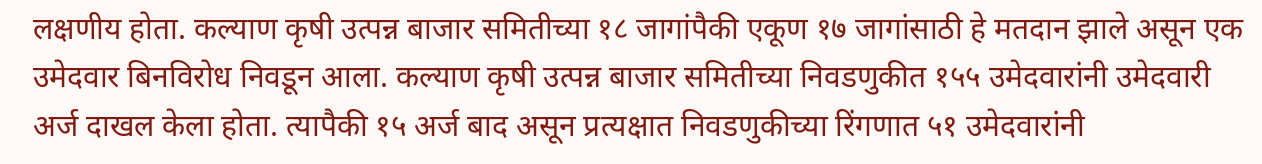लक्षणीय होता. कल्याण कृषी उत्पन्न बाजार समितीच्या १८ जागांपैकी एकूण १७ जागांसाठी हे मतदान झाले असून एक उमेदवार बिनविरोध निवडून आला. कल्याण कृषी उत्पन्न बाजार समितीच्या निवडणुकीत १५५ उमेदवारांनी उमेदवारी अर्ज दाखल केला होता. त्यापैकी १५ अर्ज बाद असून प्रत्यक्षात निवडणुकीच्या रिंगणात ५१ उमेदवारांनी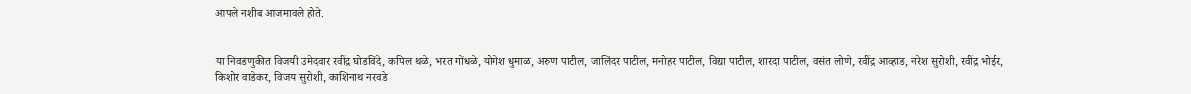आपले नशीब आजमावले होते.


या निवडणुकीत विजयी उमेदवार रवींद्र घोडविंदे, कपिल थळे, भरत गोंधळे, योगेश धुमाळ, अरुण पाटील, जालिंदर पाटील, मनोहर पाटील, विद्या पाटील, शारदा पाटील, वसंत लोणे, रवींद्र आव्हाड, नरेश सुरोशी, रवींद्र भोईर, किशोर वाडेकर, विजय सुरोशी, काशिनाथ नरवडे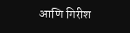आणि गिरीश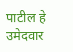पाटील हे उमेदवार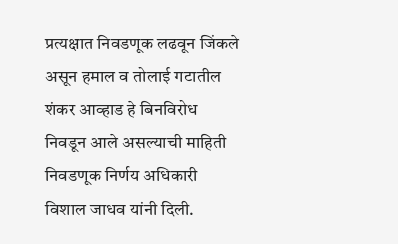प्रत्यक्षात निवडणूक लढवून जिंकले असून हमाल व तोलाई गटातील शंकर आव्हाड हे बिनविरोध निवडून आले असल्याची माहिती निवडणूक निर्णय अधिकारी विशाल जाधव यांनी दिली.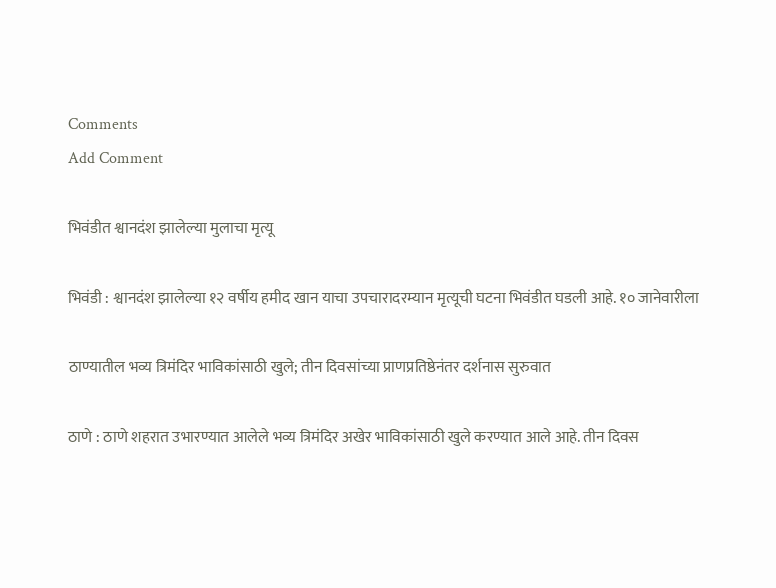Comments
Add Comment

भिवंडीत श्वानदंश झालेल्या मुलाचा मृत्यू

भिवंडी : श्वानदंश झालेल्या १२ वर्षीय हमीद खान याचा उपचारादरम्यान मृत्यूची घटना भिवंडीत घडली आहे. १० जानेवारीला

ठाण्यातील भव्य त्रिमंदिर भाविकांसाठी खुले; तीन दिवसांच्या प्राणप्रतिष्ठेनंतर दर्शनास सुरुवात

ठाणे : ठाणे शहरात उभारण्यात आलेले भव्य त्रिमंदिर अखेर भाविकांसाठी खुले करण्यात आले आहे. तीन दिवस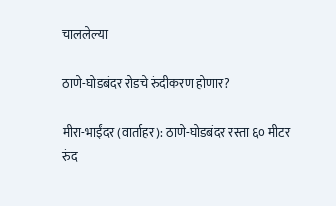चाललेल्या

ठाणे-घोडबंदर रोडचे रुंदीकरण होणार?

मीरा-भाईंदर (वार्ताहर): ठाणे-घोडबंदर रस्ता ६० मीटर रुंद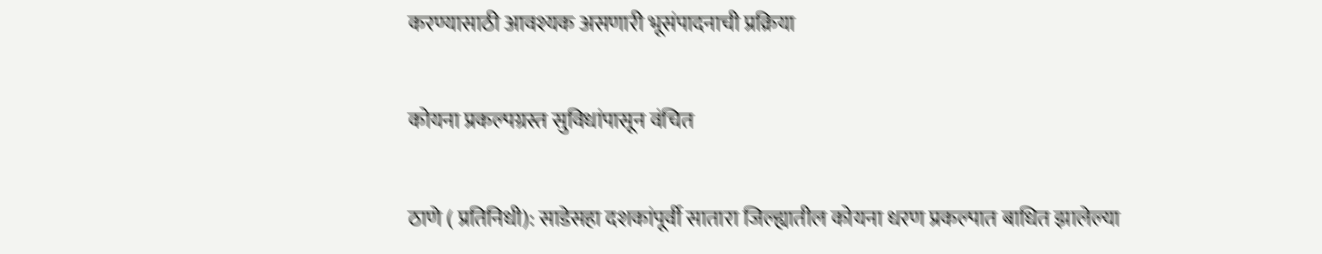करण्यासाठी आवश्यक असणारी भूसंपादनाची प्रक्रिया

कोयना प्रकल्पग्रस्त सुविधांपासून वंचित

ठाणे ( प्रतिनिधी): साडेसहा दशकांपूर्वी सातारा जिल्ह्यातील कोयना धरण प्रकल्पात बाधित झालेल्या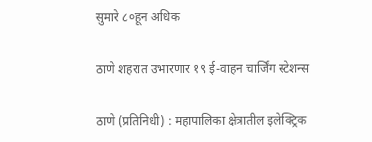सुमारे ८०हून अधिक

ठाणे शहरात उभारणार १९ ई-वाहन चार्जिंग स्टेशन्स

ठाणे (प्रतिनिधी) : महापालिका क्षेत्रातील इलेक्ट्रिक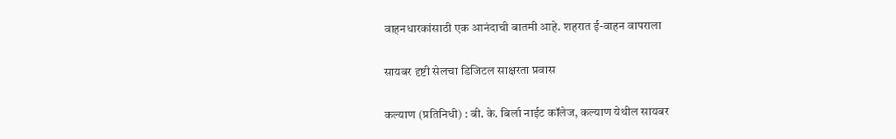वाहनधारकांसाठी एक आनंदाची बातमी आहे. शहरात ई-वाहन वापराला

सायबर दृष्टी सेलचा डिजिटल साक्षरता प्रवास

कल्याण (प्रतिनिधी) : बी. के. बिर्ला नाईट कॉलेज, कल्याण येथील सायबर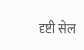दृष्टी सेल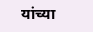यांच्या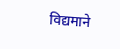विद्यमाने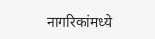नागरिकांमध्ये